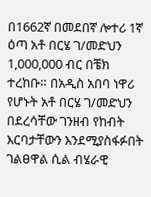በ1662ኛ በመደበኛ ሎተሪ 1ኛ ዕጣ አቶ በርሄ ገ/መድህን 1,000,000 ብር በቼክ ተረከቡ። በአዲስ አበባ ነዋሪ የሆኑት አቶ በርሄ ገ/መድህን በደረሳቸው ገንዘብ የከብት እርባታቸውን እንደሚያስፋፉበት ገልፀዋል ሲል ብሄራዊ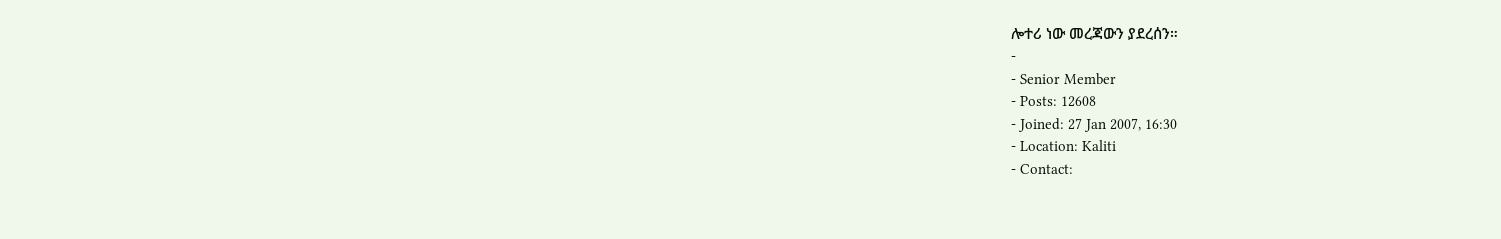ሎተሪ ነው መረጃውን ያደረሰን።
-
- Senior Member
- Posts: 12608
- Joined: 27 Jan 2007, 16:30
- Location: Kaliti
- Contact: